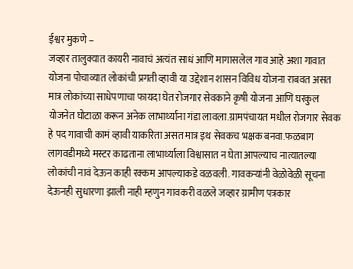ईश्वर मुकणे –
जव्हार तालुक्यात कायरी नावाचं अत्यंत साधं आणि मागासलेल गाव आहे अशा गावात योजना पोचाव्यात लोकांची प्रगती व्हावी या उद्देशान शासन विविध योजना राबवत असत मात्र लोकांच्या साधेपणाचा फायदा घेत रोजगार सेवकाने कृषी योजना आणि घरकुल योजनेत घोटाळा करून अनेक लाभार्थ्याना गंडा लावला.ग्रामपंचायत मधील रोजगार सेवक हे पद गावाची कामं व्हावी याकरिता असत मात्र इथ सेवकच भक्षक बनवा.फळबाग लागवडीमध्ये मस्टर काढताना लाभार्थ्याला विश्वासात न घेता आपल्याच नात्यातल्या लोकांची नावं देऊन काही रक्कम आपल्याकडे वळवली. गावकऱ्यांनी वेळोवेळी सूचना देऊनही सुधारणा झाली नाही म्हणुन गावकरी वळले जव्हार ग्रामीण पत्रकार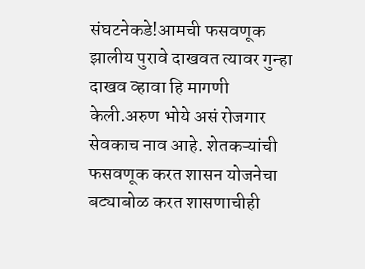संघटनेकडे!आमची फसवणूक झालीय पुरावे दाखवत त्यावर गुन्हा दाखव व्हावा हि मागणी केली.अरुण भोये असं रोजगार सेवकाच नाव आहे. शेतकऱ्यांची फसवणूक करत शासन योजनेचा बट्याबोळ करत शासणाचीही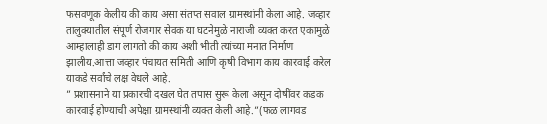फसवणूक केलीय की काय असा संतप्त सवाल ग्रामस्थांनी केला आहे. जव्हार तालुक्यातील संपूर्ण रोजगार सेवक या घटनेमुळे नाराजी व्यक्त करत एकामुळे आम्हालाही डाग लागतो की काय अशी भीती त्यांच्या मनात निर्माण झालीय.आत्ता जव्हार पंचायत समिती आणि कृषी विभाग काय कारवाई करेल याकडे सर्वांचे लक्ष वेधले आहे.
” प्रशासनाने या प्रकारची दखल घेत तपास सुरू केला असून दोषींवर कडक कारवाई होण्याची अपेक्षा ग्रामस्थांनी व्यक्त केली आहे.”(फळ लागवड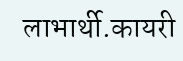लाभार्थी.कायरी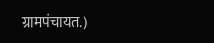ग्रामपंचायत.)